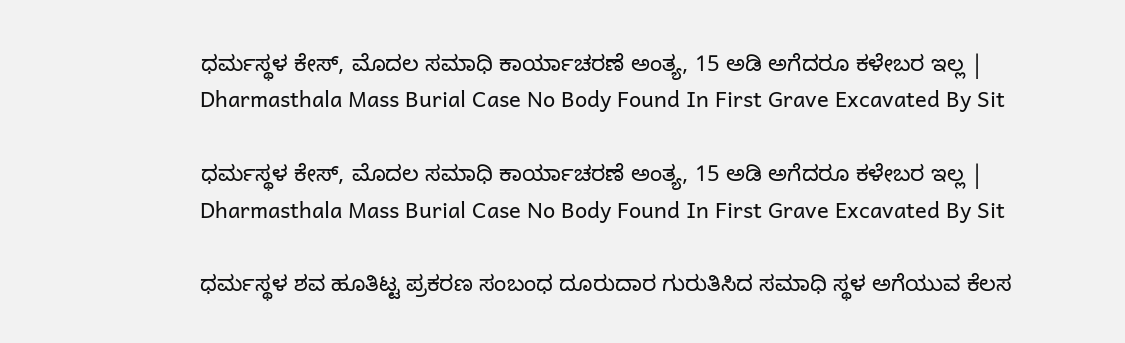ಧರ್ಮಸ್ಥಳ ಕೇಸ್, ಮೊದಲ ಸಮಾಧಿ ಕಾರ್ಯಾಚರಣೆ ಅಂತ್ಯ, 15 ಅಡಿ ಅಗೆದರೂ ಕಳೇಬರ ಇಲ್ಲ | Dharmasthala Mass Burial Case No Body Found In First Grave Excavated By Sit

ಧರ್ಮಸ್ಥಳ ಕೇಸ್, ಮೊದಲ ಸಮಾಧಿ ಕಾರ್ಯಾಚರಣೆ ಅಂತ್ಯ, 15 ಅಡಿ ಅಗೆದರೂ ಕಳೇಬರ ಇಲ್ಲ | Dharmasthala Mass Burial Case No Body Found In First Grave Excavated By Sit

ಧರ್ಮಸ್ಥಳ ಶವ ಹೂತಿಟ್ಟ ಪ್ರಕರಣ ಸಂಬಂಧ ದೂರುದಾರ ಗುರುತಿಸಿದ ಸಮಾಧಿ ಸ್ಥಳ ಅಗೆಯುವ ಕೆಲಸ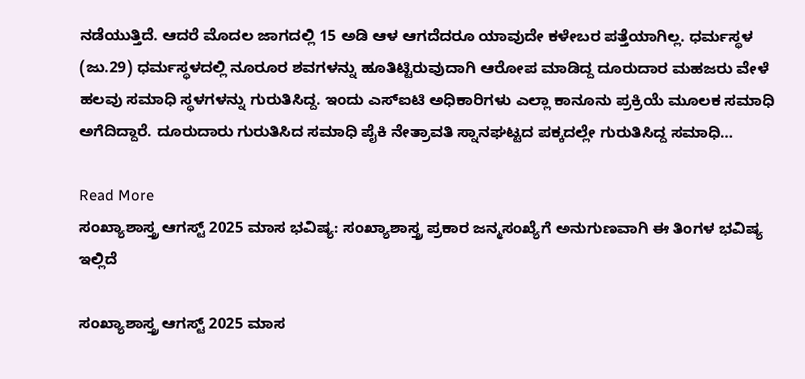ನಡೆಯುತ್ತಿದೆ. ಆದರೆ ಮೊದಲ ಜಾಗದಲ್ಲಿ 15 ಅಡಿ ಆಳ ಆಗದೆದರೂ ಯಾವುದೇ ಕಳೇಬರ ಪತ್ತೆಯಾಗಿಲ್ಲ. ಧರ್ಮಸ್ಥಳ (ಜು.29) ಧರ್ಮಸ್ಥಳದಲ್ಲಿ ನೂರೂರ ಶವಗಳನ್ನು ಹೂತಿಟ್ಟಿರುವುದಾಗಿ ಆರೋಪ ಮಾಡಿದ್ದ ದೂರುದಾರ ಮಹಜರು ವೇಳೆ ಹಲವು ಸಮಾಧಿ ಸ್ಥಳಗಳನ್ನು ಗುರುತಿಸಿದ್ದ. ಇಂದು ಎಸ್ಐಟಿ ಅಧಿಕಾರಿಗಳು ಎಲ್ಲಾ ಕಾನೂನು ಪ್ರಕ್ರಿಯೆ ಮೂಲಕ ಸಮಾಧಿ ಅಗೆದಿದ್ದಾರೆ. ದೂರುದಾರು ಗುರುತಿಸಿದ ಸಮಾಧಿ ಪೈಕಿ ನೇತ್ರಾವತಿ ಸ್ನಾನಘಟ್ಟದ ಪಕ್ಕದಲ್ಲೇ ಗುರುತಿಸಿದ್ದ ಸಮಾಧಿ…

Read More
ಸಂಖ್ಯಾಶಾಸ್ತ್ರ ಆಗಸ್ಟ್ 2025 ಮಾಸ ಭವಿಷ್ಯ: ಸಂಖ್ಯಾಶಾಸ್ತ್ರ ಪ್ರಕಾರ ಜನ್ಮಸಂಖ್ಯೆಗೆ ಅನುಗುಣವಾಗಿ ಈ ತಿಂಗಳ ಭವಿಷ್ಯ ಇಲ್ಲಿದೆ

ಸಂಖ್ಯಾಶಾಸ್ತ್ರ ಆಗಸ್ಟ್ 2025 ಮಾಸ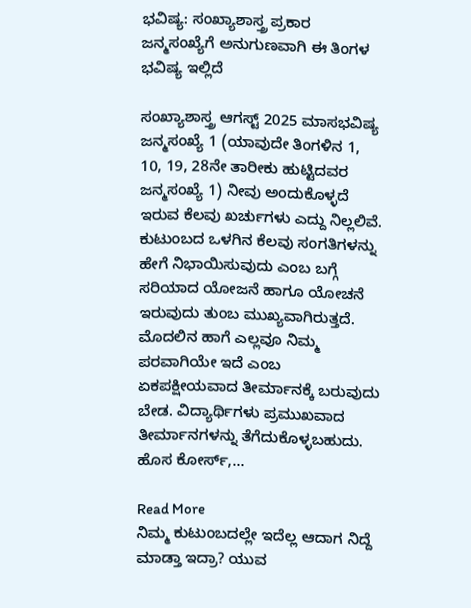ಭವಿಷ್ಯ: ಸಂಖ್ಯಾಶಾಸ್ತ್ರ ಪ್ರಕಾರ ಜನ್ಮಸಂಖ್ಯೆಗೆ ಅನುಗುಣವಾಗಿ ಈ ತಿಂಗಳ ಭವಿಷ್ಯ ಇಲ್ಲಿದೆ

ಸಂಖ್ಯಾಶಾಸ್ತ್ರ ಆಗಸ್ಟ್ 2025 ಮಾಸಭವಿಷ್ಯ ಜನ್ಮಸಂಖ್ಯೆ 1 (ಯಾವುದೇ ತಿಂಗಳಿನ 1, 10, 19, 28ನೇ ತಾರೀಕು ಹುಟ್ಟಿದವರ ಜನ್ಮಸಂಖ್ಯೆ 1) ನೀವು ಅಂದುಕೊಳ್ಳದೆ ಇರುವ ಕೆಲವು ಖರ್ಚುಗಳು ಎದ್ದು ನಿಲ್ಲಲಿವೆ. ಕುಟುಂಬದ ಒಳಗಿನ ಕೆಲವು ಸಂಗತಿಗಳನ್ನು ಹೇಗೆ ನಿಭಾಯಿಸುವುದು ಎಂಬ ಬಗ್ಗೆ ಸರಿಯಾದ ಯೋಜನೆ ಹಾಗೂ ಯೋಚನೆ ಇರುವುದು ತುಂಬ ಮುಖ್ಯವಾಗಿರುತ್ತದೆ. ಮೊದಲಿನ ಹಾಗೆ ಎಲ್ಲವೂ ನಿಮ್ಮ ಪರವಾಗಿಯೇ ಇದೆ ಎಂಬ ಏಕಪಕ್ಷೀಯವಾದ ತೀರ್ಮಾನಕ್ಕೆ ಬರುವುದು ಬೇಡ. ವಿದ್ಯಾರ್ಥಿಗಳು ಪ್ರಮುಖವಾದ ತೀರ್ಮಾನಗಳನ್ನು ತೆಗೆದುಕೊಳ್ಳಬಹುದು. ಹೊಸ ಕೋರ್ಸ್,…

Read More
ನಿಮ್ಮ ಕುಟುಂಬದಲ್ಲೇ ಇದೆಲ್ಲ ಆದಾಗ ನಿದ್ದೆ ಮಾಡ್ತಾ ಇದ್ರಾ? ಯುವ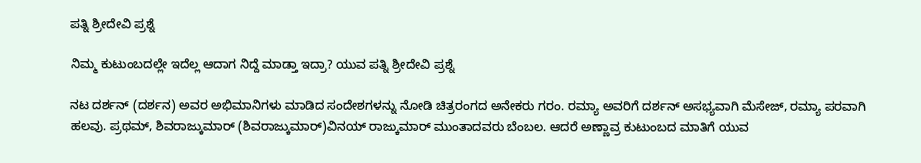ಪತ್ನಿ ಶ್ರೀದೇವಿ ಪ್ರಶ್ನೆ

ನಿಮ್ಮ ಕುಟುಂಬದಲ್ಲೇ ಇದೆಲ್ಲ ಆದಾಗ ನಿದ್ದೆ ಮಾಡ್ತಾ ಇದ್ರಾ? ಯುವ ಪತ್ನಿ ಶ್ರೀದೇವಿ ಪ್ರಶ್ನೆ

ನಟ ದರ್ಶನ್ (ದರ್ಶನ) ಅವರ ಅಭಿಮಾನಿಗಳು ಮಾಡಿದ ಸಂದೇಶಗಳನ್ನು ನೋಡಿ ಚಿತ್ರರಂಗದ ಅನೇಕರು ಗರಂ. ರಮ್ಯಾ ಅವರಿಗೆ ದರ್ಶನ್ ಅಸಭ್ಯವಾಗಿ ಮೆಸೇಜ್, ರಮ್ಯಾ ಪರವಾಗಿ ಹಲವು. ಪ್ರಥಮ್, ಶಿವರಾಜ್ಕುಮಾರ್ (ಶಿವರಾಜ್ಕುಮಾರ್)ವಿನಯ್ ರಾಜ್ಕುಮಾರ್ ಮುಂತಾದವರು ಬೆಂಬಲ. ಆದರೆ ಅಣ್ಣಾವ್ರ ಕುಟುಂಬದ ಮಾತಿಗೆ ಯುವ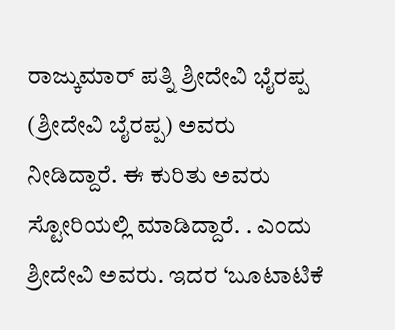ರಾಜ್ಕುಮಾರ್ ಪತ್ನಿ ಶ್ರೀದೇವಿ ಭೈರಪ್ಪ (ಶ್ರೀದೇವಿ ಬೈರಪ್ಪ) ಅವರು ನೀಡಿದ್ದಾರೆ. ಈ ಕುರಿತು ಅವರು ಸ್ಟೋರಿಯಲ್ಲಿ ಮಾಡಿದ್ದಾರೆ. . ಎಂದು ಶ್ರೀದೇವಿ ಅವರು. ಇದರ ‘ಬೂಟಾಟಿಕೆ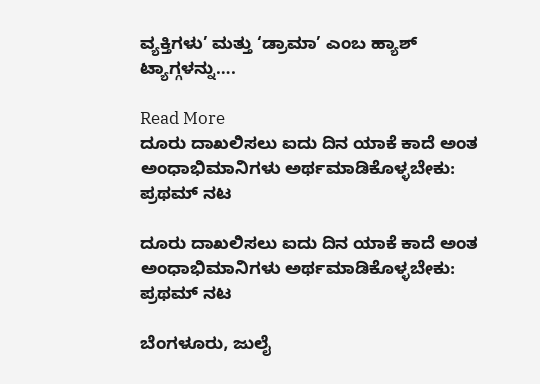ವ್ಯಕ್ತಿಗಳು’ ಮತ್ತು ‘ಡ್ರಾಮಾ’ ಎಂಬ ಹ್ಯಾಶ್ ಟ್ಯಾಗ್ಗಳನ್ನು….

Read More
ದೂರು ದಾಖಲಿಸಲು ಐದು ದಿನ ಯಾಕೆ ಕಾದೆ ಅಂತ ಅಂಧಾಭಿಮಾನಿಗಳು ಅರ್ಥಮಾಡಿಕೊಳ್ಳಬೇಕು: ಪ್ರಥಮ್ ನಟ

ದೂರು ದಾಖಲಿಸಲು ಐದು ದಿನ ಯಾಕೆ ಕಾದೆ ಅಂತ ಅಂಧಾಭಿಮಾನಿಗಳು ಅರ್ಥಮಾಡಿಕೊಳ್ಳಬೇಕು: ಪ್ರಥಮ್ ನಟ

ಬೆಂಗಳೂರು, ಜುಲೈ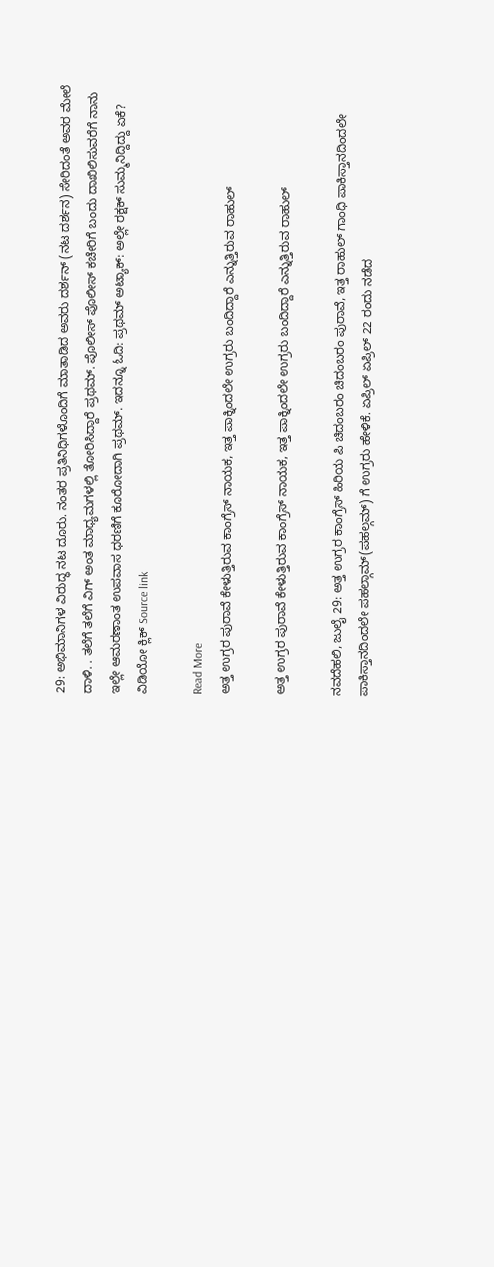29: ಅಭಿಮಾನಿಗಳ ವಿರುದ್ಧ ನಟ ದೂರು. ನಂತರ ಪ್ರತಿನಿಧಿಗಳೊಂದಿಗೆ ಮಾತಾಡಿದ ಅವರು ದರ್ಶನ್ (ನಟ ದರ್ಶನ) ಸೇರಿದಂತೆ ಅವರ ಮೇಲೆ ದಾಳಿ. . ತಲೆಗೆ ತಲೆಗೆ ವಿಗ್ ಅಂತ ಮಾಧ್ಯಮಗಳಲ್ಲಿ ತೋರಿಸಿದ್ದಾರೆ ಪ್ರಥಮ್. ಪೊಲೀಸ್ ಪೊಲೀಸ್ ಕಚೇರಿಗೆ ಬಂದು ದಾಖಿಲಿಸುವರೆಗೆ ನಾನು ಇಲ್ಲೇ ಆಮರಣಾಂತ ಉಪವಾಸ ಧರಣಿಗೆ ಕೂರೋದಾಗಿ ಪ್ರಥಮ್. ಇದನ್ನೂ ಓದಿ: ಪ್ರಥಮ್ ಅಟ್ಯಾಕ್: ಅಲ್ಲೇ ರಕ್ಷಕ್ ಸುಮ್ಮನಿದ್ದಿದ್ದು ಏಕೆ? ವಿಡಿಯೋ ಕ್ಲಿಕ್ Source link

Read More
ಅತ್ತ ಉಗ್ರರ ಪುರಾವೆ ಕೇಳುತ್ತಿರುವ ಕಾಂಗ್ರೆಸ್ ನಾಯಕ, ಇತ್ತ ಪಾಕ್ನಿಂದಲೇ ಉಗ್ರರು ಬಂದಿದ್ದಾರೆ ಎನ್ನುತ್ತಿರುವ ರಾಹುಲ್

ಅತ್ತ ಉಗ್ರರ ಪುರಾವೆ ಕೇಳುತ್ತಿರುವ ಕಾಂಗ್ರೆಸ್ ನಾಯಕ, ಇತ್ತ ಪಾಕ್ನಿಂದಲೇ ಉಗ್ರರು ಬಂದಿದ್ದಾರೆ ಎನ್ನುತ್ತಿರುವ ರಾಹುಲ್

ನವದೆಹಲಿ, ಜುಲೈ 29: ಅತ್ತ ಉಗ್ರರ ಕಾಂಗ್ರೆಸ್ ಹಿರಿಯ ಪಿ ಚಿದಂಬರಂ ಚಿದಂಬರಂ ಪುರಾವೆ, ಇತ್ತ ರಾಹುಲ್ ಗಾಂಧಿ ಪಾಕಿಸ್ತಾನದಿಂದಲೇ ಪಾಕಿಸ್ತಾನದಿಂದಲೇ ಪಹಲ್ಗಾಮ್(ಪಹಲ್ಗಮ್) ಗೆ ಉಗ್ರರು ಹೇಳಿಕೆ. ಏಪ್ರಿಲ್ ಏಪ್ರಿಲ್ 22 ರಂದು ನಡೆದ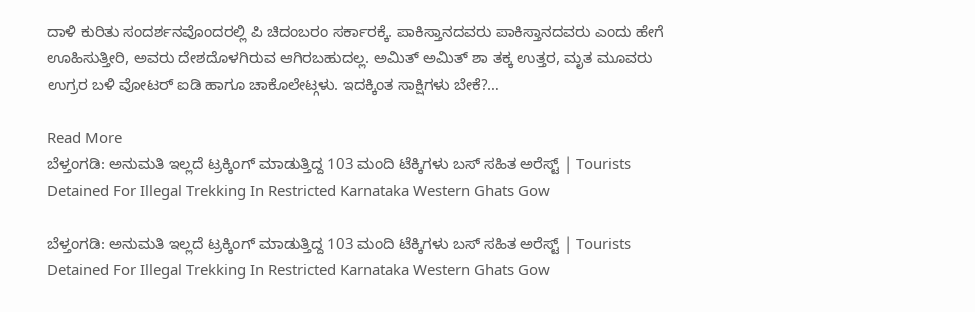ದಾಳಿ ಕುರಿತು ಸಂದರ್ಶನವೊಂದರಲ್ಲಿ ಪಿ ಚಿದಂಬರಂ ಸರ್ಕಾರಕ್ಕೆ. ಪಾಕಿಸ್ತಾನದವರು ಪಾಕಿಸ್ತಾನದವರು ಎಂದು ಹೇಗೆ ಊಹಿಸುತ್ತೀರಿ, ಅವರು ದೇಶದೊಳಗಿರುವ ಆಗಿರಬಹುದಲ್ಲ. ಅಮಿತ್ ಅಮಿತ್ ಶಾ ತಕ್ಕ ಉತ್ತರ, ಮೃತ ಮೂವರು ಉಗ್ರರ ಬಳಿ ವೋಟರ್ ಐಡಿ ಹಾಗೂ ಚಾಕೊಲೇಟ್ಗಳು. ಇದಕ್ಕಿಂತ ಸಾಕ್ಷಿಗಳು ಬೇಕೆ?…

Read More
ಬೆಳ್ತಂಗಡಿ: ಅನುಮತಿ ಇಲ್ಲದೆ ಟ್ರಕ್ಕಿಂಗ್ ಮಾಡುತ್ತಿದ್ದ 103 ಮಂದಿ ಟೆಕ್ಕಿಗಳು ಬಸ್‌ ಸಹಿತ ಅರೆಸ್ಟ್ | Tourists Detained For Illegal Trekking In Restricted Karnataka Western Ghats Gow

ಬೆಳ್ತಂಗಡಿ: ಅನುಮತಿ ಇಲ್ಲದೆ ಟ್ರಕ್ಕಿಂಗ್ ಮಾಡುತ್ತಿದ್ದ 103 ಮಂದಿ ಟೆಕ್ಕಿಗಳು ಬಸ್‌ ಸಹಿತ ಅರೆಸ್ಟ್ | Tourists Detained For Illegal Trekking In Restricted Karnataka Western Ghats Gow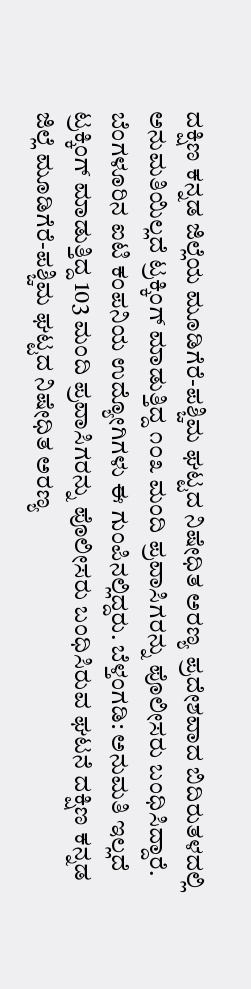ದಕ್ಷಿಣ ಕನ್ನಡ ಜಿಲ್ಲೆಯ ಮೂಡಿಗೆರೆ-ಪಶ್ಚಿಮ ಘಟ್ಟದ ನಿಷೇಧಿತ ಅರಣ್ಯ ಪ್ರದೇಶವಾದ ಬಿದಿರುತಳದಲ್ಲಿ ಅನುಮತಿಯಿಲ್ಲದೆ ಟ್ರಕ್ಕಿಂಗ್ ಮಾಡುತ್ತಿದ್ದ ೧೦೩ ಮಂದಿ ಪ್ರವಾಸಿಗರನ್ನು ಪೊಲೀಸರು ಬಂಧಿಸಿದ್ದಾರೆ. ಬೆಂಗಳೂರಿನ ಐಟಿ ಕಂಪನಿಯ ಉದ್ಯೋಗಿಗಳು ಈ ಗುಂಪಿನಲ್ಲಿದ್ದರು. ಬೆಳ್ತಂಗಡಿ: ಅನುಮತಿ ಇಲ್ಲದೆ ಟ್ರಕ್ಕಿಂಗ್ ಮಾಡುತ್ತಿದ್ದ 103 ಮಂದಿ ಪ್ರವಾಸಿಗರನ್ನು ಪೊಲೀಸರು ಬಂಧಿಸಿರುವ ಘಟನೆ ದಕ್ಷಿಣ ಕನ್ನಡ ಜಿಲ್ಲೆ ಮೂಡಿಗೆರೆ-ಪಶ್ಚಿಮ ಘಟ್ಟದ ನಿಷೇಧಿತ ಅರಣ್ಯ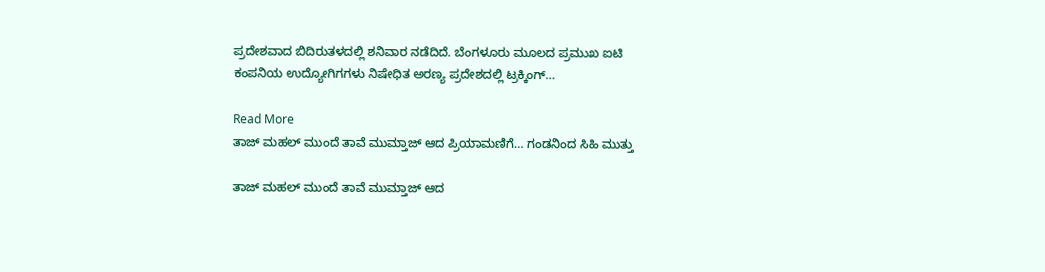ಪ್ರದೇಶವಾದ ಬಿದಿರುತಳದಲ್ಲಿ ಶನಿವಾರ ನಡೆದಿದೆ. ಬೆಂಗಳೂರು ಮೂಲದ ಪ್ರಮುಖ ಐಟಿ ಕಂಪನಿಯ ಉದ್ಯೋಗಿಗಗಳು ನಿಷೇಧಿತ ಅರಣ್ಯ ಪ್ರದೇಶದಲ್ಲಿ ಟ್ರಕ್ಕಿಂಗ್‌…

Read More
ತಾಜ್ ಮಹಲ್ ಮುಂದೆ ತಾವೆ ಮುಮ್ತಾಜ್ ಆದ ಪ್ರಿಯಾಮಣಿಗೆ… ಗಂಡನಿಂದ ಸಿಹಿ ಮುತ್ತು

ತಾಜ್ ಮಹಲ್ ಮುಂದೆ ತಾವೆ ಮುಮ್ತಾಜ್ ಆದ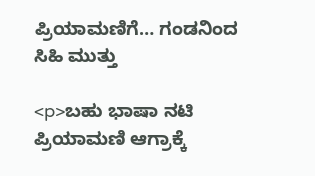ಪ್ರಿಯಾಮಣಿಗೆ… ಗಂಡನಿಂದ ಸಿಹಿ ಮುತ್ತು

<p>ಬಹು ಭಾಷಾ ನಟಿ ಪ್ರಿಯಾಮಣಿ ಆಗ್ರಾಕ್ಕೆ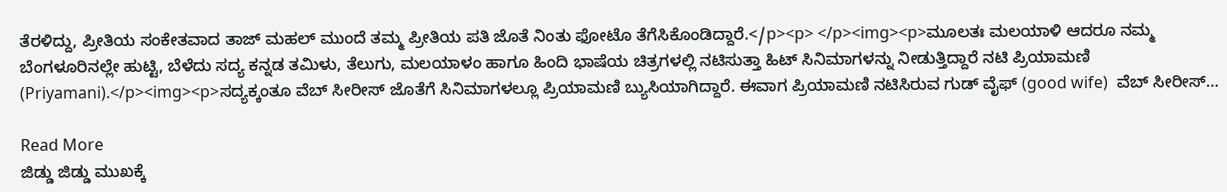ತೆರಳಿದ್ದು, ಪ್ರೀತಿಯ ಸಂಕೇತವಾದ ತಾಜ್ ಮಹಲ್ ಮುಂದೆ ತಮ್ಮ ಪ್ರೀತಿಯ ಪತಿ ಜೊತೆ ನಿಂತು ಫೋಟೊ ತೆಗೆಸಿಕೊಂಡಿದ್ದಾರೆ.</p><p> </p><img><p>ಮೂಲತಃ ಮಲಯಾಳಿ ಆದರೂ ನಮ್ಮ ಬೆಂಗಳೂರಿನಲ್ಲೇ ಹುಟ್ಟಿ, ಬೆಳೆದು ಸದ್ಯ ಕನ್ನಡ ತಮಿಳು, ತೆಲುಗು, ಮಲಯಾಳಂ ಹಾಗೂ ಹಿಂದಿ ಭಾಷೆಯ ಚಿತ್ರಗಳಲ್ಲಿ ನಟಿಸುತ್ತಾ ಹಿಟ್ ಸಿನಿಮಾಗಳನ್ನು ನೀಡುತ್ತಿದ್ದಾರೆ ನಟಿ ಪ್ರಿಯಾಮಣಿ (Priyamani).</p><img><p>ಸದ್ಯಕ್ಕಂತೂ ವೆಬ್ ಸೀರೀಸ್ ಜೊತೆಗೆ ಸಿನಿಮಾಗಳಲ್ಲೂ ಪ್ರಿಯಾಮಣಿ ಬ್ಯುಸಿಯಾಗಿದ್ದಾರೆ. ಈವಾಗ ಪ್ರಿಯಾಮಣಿ ನಟಿಸಿರುವ ಗುಡ್ ವೈಫ್ (good wife)  ವೆಬ್ ಸೀರೀಸ್…

Read More
ಜಿಡ್ಡು ಜಿಡ್ಡು ಮುಖಕ್ಕೆ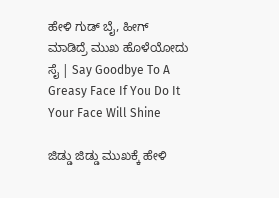ಹೇಳಿ ಗುಡ್ ಬೈ, ಹೀಗ್ ಮಾಡಿದ್ರೆ ಮುಖ ಹೊಳೆಯೋದು ಸೈ | Say Goodbye To A Greasy Face If You Do It Your Face Will Shine

ಜಿಡ್ಡು ಜಿಡ್ಡು ಮುಖಕ್ಕೆ ಹೇಳಿ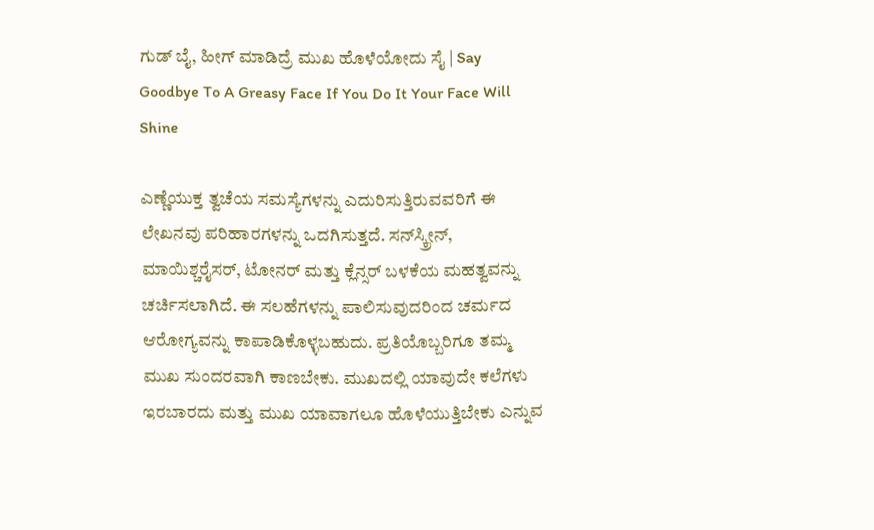ಗುಡ್ ಬೈ, ಹೀಗ್ ಮಾಡಿದ್ರೆ ಮುಖ ಹೊಳೆಯೋದು ಸೈ | Say Goodbye To A Greasy Face If You Do It Your Face Will Shine

ಎಣ್ಣೆಯುಕ್ತ ತ್ವಚೆಯ ಸಮಸ್ಯೆಗಳನ್ನು ಎದುರಿಸುತ್ತಿರುವವರಿಗೆ ಈ ಲೇಖನವು ಪರಿಹಾರಗಳನ್ನು ಒದಗಿಸುತ್ತದೆ. ಸನ್‌ಸ್ಕ್ರೀನ್, ಮಾಯಿಶ್ಚರೈಸರ್, ಟೋನರ್ ಮತ್ತು ಕ್ಲೆನ್ಸರ್ ಬಳಕೆಯ ಮಹತ್ವವನ್ನು ಚರ್ಚಿಸಲಾಗಿದೆ. ಈ ಸಲಹೆಗಳನ್ನು ಪಾಲಿಸುವುದರಿಂದ ಚರ್ಮದ ಆರೋಗ್ಯವನ್ನು ಕಾಪಾಡಿಕೊಳ್ಳಬಹುದು. ಪ್ರತಿಯೊಬ್ಬರಿಗೂ ತಮ್ಮ ಮುಖ ಸುಂದರವಾಗಿ ಕಾಣಬೇಕು. ಮುಖದಲ್ಲಿ ಯಾವುದೇ ಕಲೆಗಳು ಇರಬಾರದು ಮತ್ತು ಮುಖ ಯಾವಾಗಲೂ ಹೊಳೆಯುತ್ತಿಬೇಕು ಎನ್ನುವ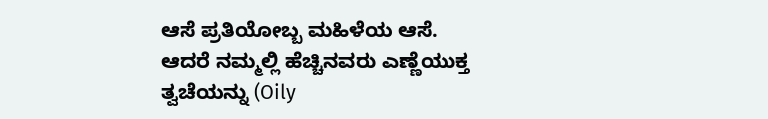ಆಸೆ ಪ್ರತಿಯೋಬ್ಬ ಮಹಿಳೆಯ ಆಸೆ. ಆದರೆ ನಮ್ಮಲ್ಲಿ ಹೆಚ್ಚಿನವರು ಎಣ್ಣೆಯುಕ್ತ ತ್ವಚೆಯನ್ನು (Oily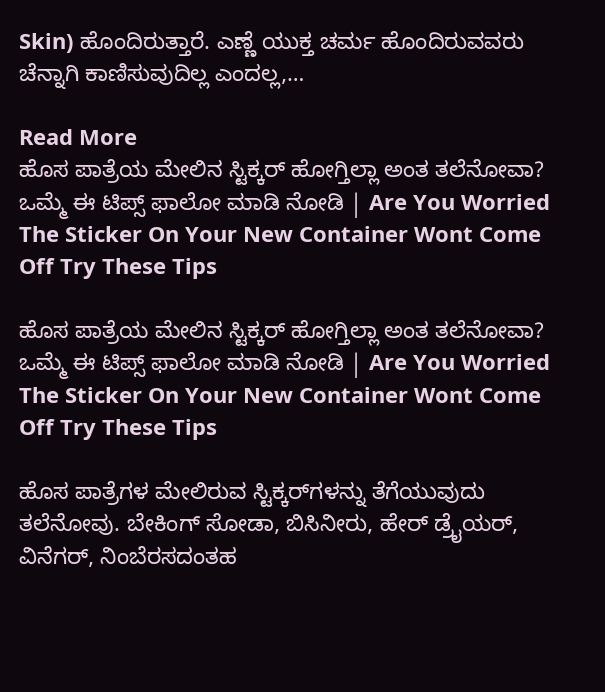Skin) ಹೊಂದಿರುತ್ತಾರೆ. ಎಣ್ಣೆ ಯುಕ್ತ ಚರ್ಮ ಹೊಂದಿರುವವರು ಚೆನ್ನಾಗಿ ಕಾಣಿಸುವುದಿಲ್ಲ ಎಂದಲ್ಲ,…

Read More
ಹೊಸ ಪಾತ್ರೆಯ ಮೇಲಿನ ಸ್ಟಿಕ್ಕರ್ ಹೋಗ್ತಿಲ್ಲಾ ಅಂತ ತಲೆನೋವಾ? ಒಮ್ಮೆ ಈ ಟಿಪ್ಸ್ ಫಾಲೋ ಮಾಡಿ ನೋಡಿ | Are You Worried The Sticker On Your New Container Wont Come Off Try These Tips

ಹೊಸ ಪಾತ್ರೆಯ ಮೇಲಿನ ಸ್ಟಿಕ್ಕರ್ ಹೋಗ್ತಿಲ್ಲಾ ಅಂತ ತಲೆನೋವಾ? ಒಮ್ಮೆ ಈ ಟಿಪ್ಸ್ ಫಾಲೋ ಮಾಡಿ ನೋಡಿ | Are You Worried The Sticker On Your New Container Wont Come Off Try These Tips

ಹೊಸ ಪಾತ್ರೆಗಳ ಮೇಲಿರುವ ಸ್ಟಿಕ್ಕರ್‌ಗಳನ್ನು ತೆಗೆಯುವುದು ತಲೆನೋವು. ಬೇಕಿಂಗ್ ಸೋಡಾ, ಬಿಸಿನೀರು, ಹೇರ್ ಡ್ರೈಯರ್, ವಿನೆಗರ್, ನಿಂಬೆರಸದಂತಹ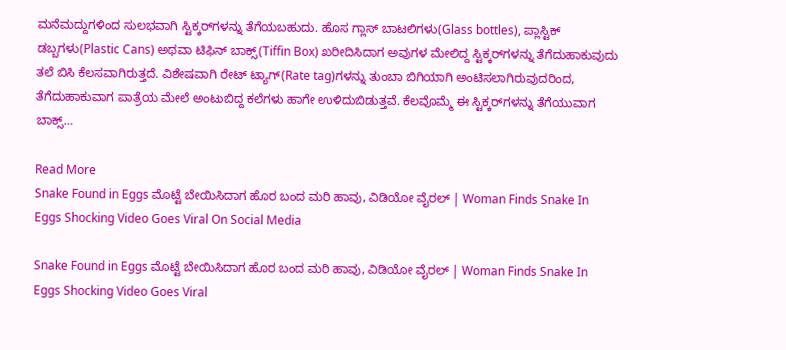ಮನೆಮದ್ದುಗಳಿಂದ ಸುಲಭವಾಗಿ ಸ್ಟಿಕ್ಕರ್‌ಗಳನ್ನು ತೆಗೆಯಬಹುದು. ಹೊಸ ಗ್ಲಾಸ್ ಬಾಟಲಿಗಳು(Glass bottles), ಪ್ಲಾಸ್ಟಿಕ್ ಡಬ್ಬಗಳು(Plastic Cans) ಅಥವಾ ಟಿಫಿನ್ ಬಾಕ್ಸ್(Tiffin Box) ಖರೀದಿಸಿದಾಗ ಅವುಗಳ ಮೇಲಿದ್ದ ಸ್ಟಿಕ್ಕರ್‌ಗಳನ್ನು ತೆಗೆದುಹಾಕುವುದು ತಲೆ ಬಿಸಿ ಕೆಲಸವಾಗಿರುತ್ತದೆ. ವಿಶೇಷವಾಗಿ ರೇಟ್ ಟ್ಯಾಗ್‌(Rate tag)ಗಳನ್ನು ತುಂಬಾ ಬಿಗಿಯಾಗಿ ಅಂಟಿಸಲಾಗಿರುವುದರಿಂದ, ತೆಗೆದುಹಾಕುವಾಗ ಪಾತ್ರೆಯ ಮೇಲೆ ಅಂಟುಬಿದ್ದ ಕಲೆಗಳು ಹಾಗೇ ಉಳಿದುಬಿಡುತ್ತವೆ. ಕೆಲವೊಮ್ಮೆ ಈ ಸ್ಟಿಕ್ಕರ್‌ಗಳನ್ನು ತೆಗೆಯುವಾಗ ಬಾಕ್ಸ್…

Read More
Snake Found in Eggs ಮೊಟ್ಟೆ ಬೇಯಿಸಿದಾಗ ಹೊರ ಬಂದ ಮರಿ ಹಾವು, ವಿಡಿಯೋ ವೈರಲ್ | Woman Finds Snake In Eggs Shocking Video Goes Viral On Social Media

Snake Found in Eggs ಮೊಟ್ಟೆ ಬೇಯಿಸಿದಾಗ ಹೊರ ಬಂದ ಮರಿ ಹಾವು, ವಿಡಿಯೋ ವೈರಲ್ | Woman Finds Snake In Eggs Shocking Video Goes Viral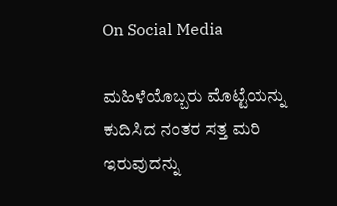On Social Media

ಮಹಿಳೆಯೊಬ್ಬರು ಮೊಟ್ಟೆಯನ್ನು ಕುದಿಸಿದ ನಂತರ ಸತ್ತ ಮರಿ ಇರುವುದನ್ನು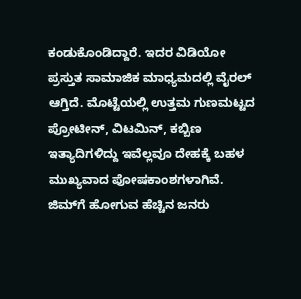ಕಂಡುಕೊಂಡಿದ್ದಾರೆ. ಇದರ ವಿಡಿಯೋ ಪ್ರಸ್ತುತ ಸಾಮಾಜಿಕ ಮಾಧ್ಯಮದಲ್ಲಿ ವೈರಲ್ ಆಗ್ತಿದೆ. ಮೊಟ್ಟೆಯಲ್ಲಿ ಉತ್ತಮ ಗುಣಮಟ್ಟದ ಪ್ರೋಟೀನ್, ವಿಟಮಿನ್, ಕಬ್ಬಿಣ ಇತ್ಯಾದಿಗಳಿದ್ದು ಇವೆಲ್ಲವೂ ದೇಹಕ್ಕೆ ಬಹಳ ಮುಖ್ಯವಾದ ಪೋಷಕಾಂಶಗಳಾಗಿವೆ. ಜಿಮ್‌ಗೆ ಹೋಗುವ ಹೆಚ್ಚಿನ ಜನರು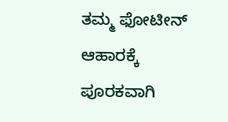ತಮ್ಮ ಫೋಟೀನ್ ಆಹಾರಕ್ಕೆ ಪೂರಕವಾಗಿ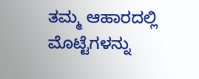ತಮ್ಮ ಆಹಾರದಲ್ಲಿ ಮೊಟ್ಟೆಗಳನ್ನು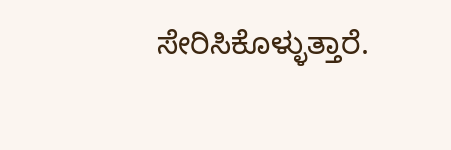ಸೇರಿಸಿಕೊಳ್ಳುತ್ತಾರೆ.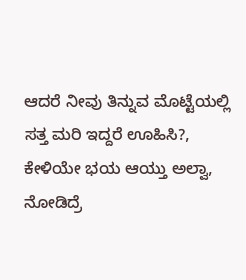ಆದರೆ ನೀವು ತಿನ್ನುವ ಮೊಟ್ಟೆಯಲ್ಲಿ ಸತ್ತ ಮರಿ ಇದ್ದರೆ ಊಹಿಸಿ?, ಕೇಳಿಯೇ ಭಯ ಆಯ್ತು ಅಲ್ವಾ, ನೋಡಿದ್ರೆ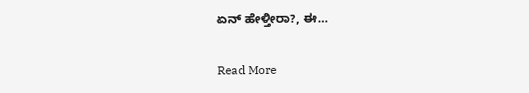ಏನ್ ಹೇಳ್ತೀರಾ?, ಈ…

Read More